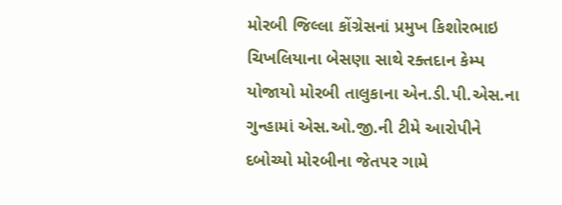મોરબી જિલ્લા કોંગ્રેસનાં પ્રમુખ કિશોરભાઇ ચિખલિયાના બેસણા સાથે રક્તદાન કેમ્પ યોજાયો મોરબી તાલુકાના એન.ડી.પી.એસ.ના ગુન્હામાં એસ.ઓ.જી.ની ટીમે આરોપીને દબોચ્યો મોરબીના જેતપર ગામે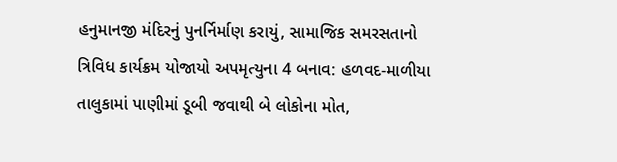હનુમાનજી મંદિરનું પુનર્નિર્માણ કરાયું, સામાજિક સમરસતાનો ત્રિવિધ કાર્યક્રમ યોજાયો અપમૃત્યુના 4 બનાવ: હળવદ-માળીયા તાલુકામાં પાણીમાં ડૂબી જવાથી બે લોકોના મોત,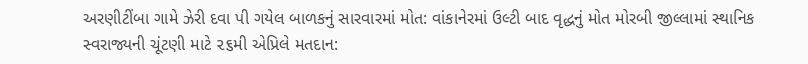અરણીટીંબા ગામે ઝેરી દવા પી ગયેલ બાળકનું સારવારમાં મોત: વાંકાનેરમાં ઉલ્ટી બાદ વૃદ્ધનું મોત મોરબી જીલ્લામાં સ્થાનિક સ્વરાજ્યની ચૂંટણી માટે ૨૬મી એપ્રિલે મતદાન: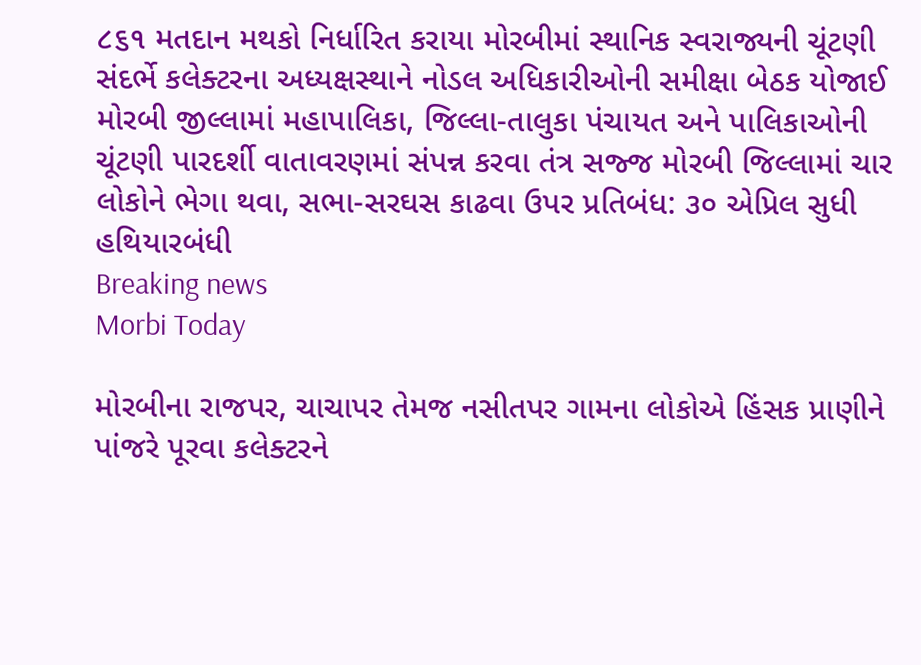૮૬૧ મતદાન મથકો નિર્ધારિત કરાયા મોરબીમાં સ્થાનિક સ્વરાજ્યની ચૂંટણી સંદર્ભે કલેક્ટરના અધ્યક્ષસ્થાને નોડલ અધિકારીઓની સમીક્ષા બેઠક યોજાઈ મોરબી જીલ્લામાં મહાપાલિકા, જિલ્લા-તાલુકા પંચાયત અને પાલિકાઓની ચૂંટણી પારદર્શી વાતાવરણમાં સંપન્ન કરવા તંત્ર સજ્જ મોરબી જિલ્લામાં ચાર લોકોને ભેગા થવા, સભા-સરઘસ કાઢવા ઉપર પ્રતિબંધ: ૩૦ એપ્રિલ સુધી હથિયારબંધી
Breaking news
Morbi Today

મોરબીના રાજપર, ચાચાપર તેમજ નસીતપર ગામના લોકોએ હિંસક પ્રાણીને પાંજરે પૂરવા કલેક્ટરને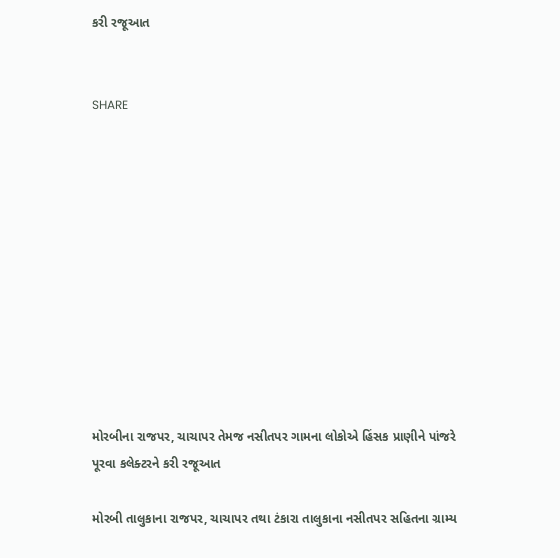કરી રજૂઆત


SHARE











મોરબીના રાજપર, ચાચાપર તેમજ નસીતપર ગામના લોકોએ હિંસક પ્રાણીને પાંજરે પૂરવા કલેક્ટરને કરી રજૂઆત

મોરબી તાલુકાના રાજપર, ચાચાપર તથા ટંકારા તાલુકાના નસીતપર સહિતના ગ્રામ્ય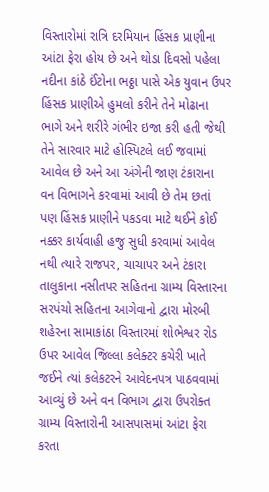વિસ્તારોમાં રાત્રિ દરમિયાન હિંસક પ્રાણીના આંટા ફેરા હોય છે અને થોડા દિવસો પહેલા નદીના કાંઠે ઈંટોના ભઠ્ઠા પાસે એક યુવાન ઉપર હિંસક પ્રાણીએ હુમલો કરીને તેને મોઢાના ભાગે અને શરીરે ગંભીર ઇજા કરી હતી જેથી તેને સારવાર માટે હોસ્પિટલે લઈ જવામાં આવેલ છે અને આ અંગેની જાણ ટંકારાના વન વિભાગને કરવામાં આવી છે તેમ છતાં પણ હિંસક પ્રાણીને પકડવા માટે થઈને કોઈ નક્કર કાર્યવાહી હજુ સુધી કરવામાં આવેલ નથી ત્યારે રાજપર, ચાચાપર અને ટંકારા તાલુકાના નસીતપર સહિતના ગ્રામ્ય વિસ્તારના સરપંચો સહિતના આગેવાનો દ્વારા મોરબી શહેરના સામાકાંઠા વિસ્તારમાં શોભેશ્વર રોડ ઉપર આવેલ જિલ્લા કલેક્ટર કચેરી ખાતે જઈને ત્યાં કલેકટરને આવેદનપત્ર પાઠવવામાં આવ્યું છે અને વન વિભાગ દ્વારા ઉપરોક્ત ગ્રામ્ય વિસ્તારોની આસપાસમાં આંટા ફેરા કરતા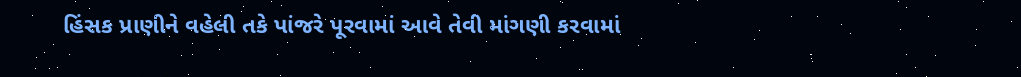હિંસક પ્રાણીને વહેલી તકે પાંજરે પૂરવામાં આવે તેવી માંગણી કરવામાં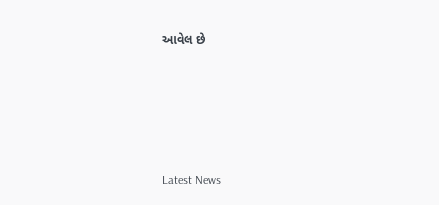આવેલ છે






Latest News